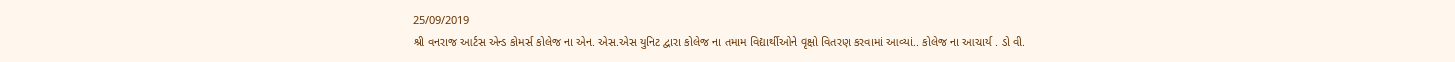25/09/2019
શ્રી વનરાજ આર્ટસ એન્ડ કોમર્સ કોલેજ ના એન. એસ.એસ યુનિટ દ્વારા કોલેજ ના તમામ વિદ્યાર્થીઓને વૃક્ષો વિતરણ કરવામાં આવ્યાં.. કોલેજ ના આચાર્ય . ડો વી.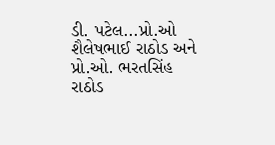ડી. પટેલ...પ્રો.ઓ શૈલેષભાઈ રાઠોડ અને પ્રો.ઓ. ભરતસિંહ રાઠોડ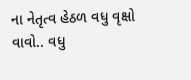ના નેતૃત્વ હેઠળ વધુ વૃક્ષો વાવો.. વધુ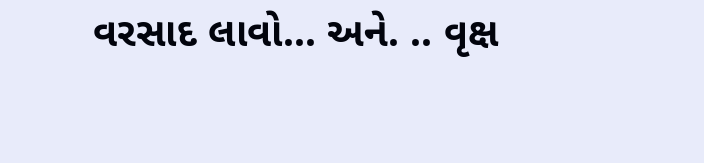વરસાદ લાવો... અને. .. વૃક્ષ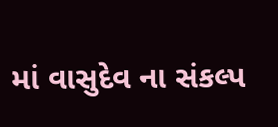માં વાસુદેવ ના સંકલ્પ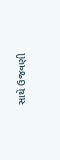સાથે ઉજવણી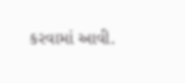કરવામાં આવી.